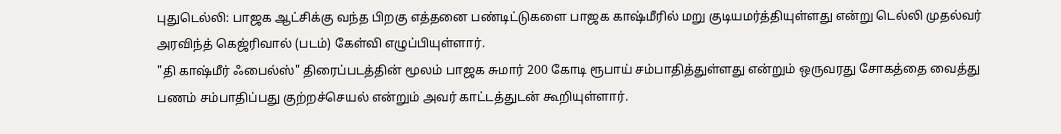புதுடெல்லி: பாஜக ஆட்சிக்கு வந்த பிறகு எத்தனை பண்டிட்டுகளை பாஜக காஷ்மீரில் மறு குடியமர்த்தியுள்ளது என்று டெல்லி முதல்வர் அரவிந்த் கெஜ்ரிவால் (படம்) கேள்வி எழுப்பியுள்ளார்.
"தி காஷ்மீர் ஃபைல்ஸ்" திரைப்படத்தின் மூலம் பாஜக சுமார் 200 கோடி ரூபாய் சம்பாதித்துள்ளது என்றும் ஒருவரது சோகத்தை வைத்து பணம் சம்பாதிப்பது குற்றச்செயல் என்றும் அவர் காட்டத்துடன் கூறியுள்ளார்.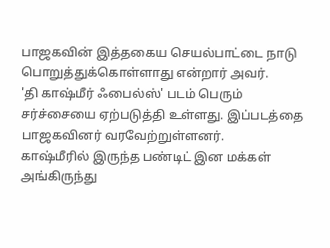பாஜகவின் இத்தகைய செயல்பாட்டை நாடு பொறுத்துக்கொள்ளாது என்றார் அவர்.
'தி காஷ்மீர் ஃபைல்ஸ்' படம் பெரும் சர்ச்சையை ஏற்படுத்தி உள்ளது. இப்படத்தை பாஜகவினர் வரவேற்றுள்ளனர்.
காஷ்மீரில் இருந்த பண்டிட் இன மக்கள் அங்கிருந்து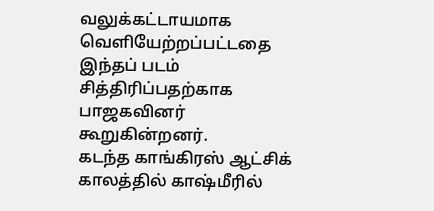வலுக்கட்டாயமாக வெளியேற்றப்பட்டதை இந்தப் படம் சித்திரிப்பதற்காக பாஜகவினர் கூறுகின்றனர்.
கடந்த காங்கிரஸ் ஆட்சிக் காலத்தில் காஷ்மீரில்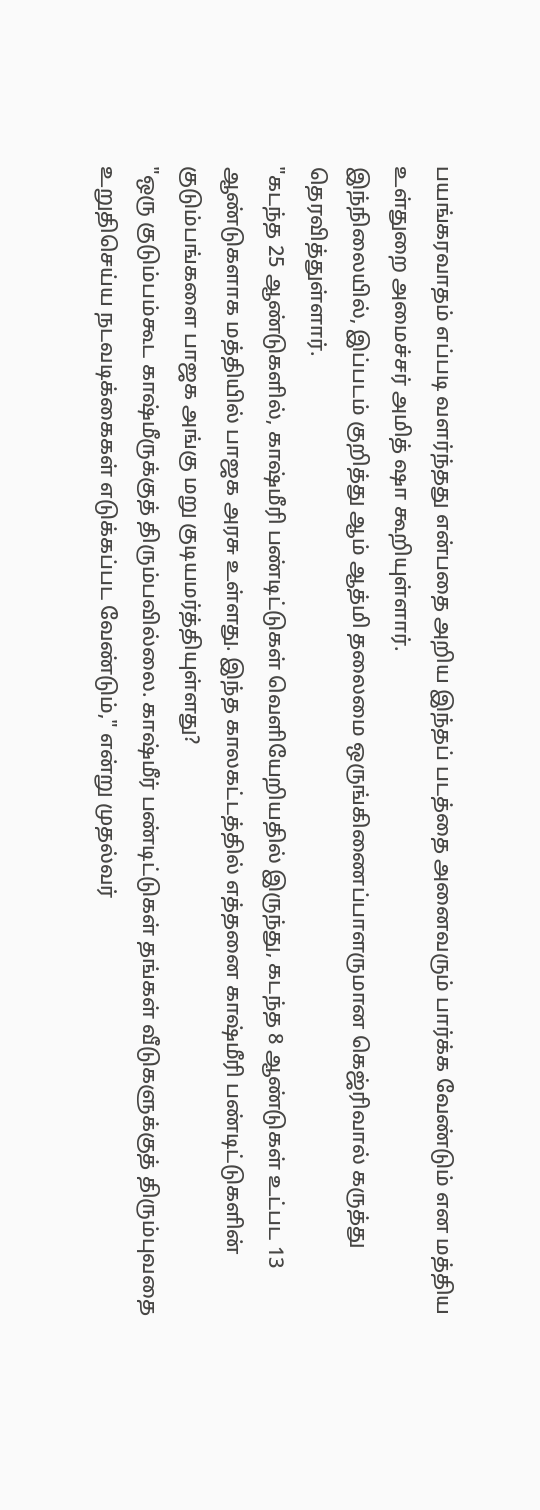பயங்கரவாதம் எப்படி வளர்ந்தது என்பதை அறிய இந்தப் படத்தை அனைவரும் பார்க்க வேண்டும் என மத்திய உள்துறை அமைச்சர் அமித் ஷா கூறியுள்ளார்.
இந்நிலையில், இப்படம் குறித்து ஆம் ஆத்மி தலைமை ஒருங்கிணைப்பாளருமான கெஜ்ரிவால் கருத்து தெரவித்துள்ளார்.
"கடந்த 25 ஆண்டுகளில், காஷ்மீரி பண்டிட்டுகள் வெளியேறியதில் இருந்து, கடந்த 8 ஆண்டுகள் உட்பட 13 ஆண்டுகளாக மத்தியில் பாஜக அரசு உள்ளது. இந்த காலகட்டத்தில் எத்தனை காஷ்மீரி பண்டிட்டுகளின் குடும்பங்களை பாஜக அங்கு மறு குடியமர்த்தியுள்ளது?
"ஒரு குடும்பம்கூட காஷ்மீருக்குத் திரும்பவில்லை. காஷ்மீர் பண்டிட்டுகள் தங்கள் வீடுகளுக்குத் திரும்புவதை உறுதிசெய்ய நடவடிக்கைகள் எடுக்கப்பட வேண்டும்," என்று முதல்வர்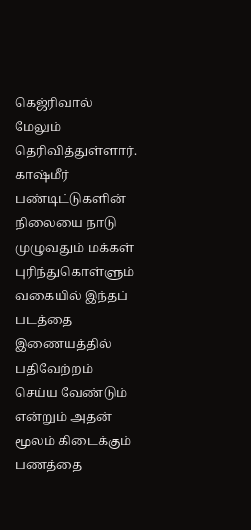கெஜ்ரிவால் மேலும் தெரிவித்துள்ளார்.
காஷ்மீர் பண்டிட்டுகளின் நிலையை நாடு முழுவதும் மக்கள் புரிந்துகொள்ளும் வகையில் இந்தப் படத்தை இணையத்தில் பதிவேற்றம் செய்ய வேண்டும் என்றும் அதன் மூலம் கிடைக்கும் பணத்தை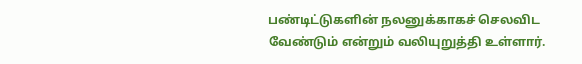பண்டிட்டுகளின் நலனுக்காகச் செலவிட வேண்டும் என்றும் வலியுறுத்தி உள்ளார்.